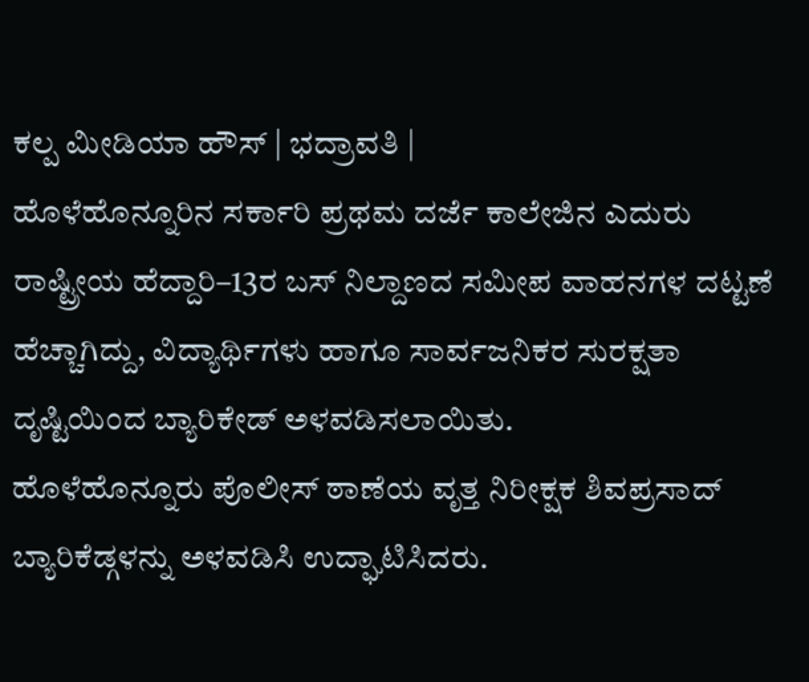ಕಲ್ಪ ಮೀಡಿಯಾ ಹೌಸ್ | ಭದ್ರಾವತಿ |
ಹೊಳೆಹೊನ್ನೂರಿನ ಸರ್ಕಾರಿ ಪ್ರಥಮ ದರ್ಜೆ ಕಾಲೇಜಿನ ಎದುರು ರಾಷ್ಟ್ರೀಯ ಹೆದ್ದಾರಿ–13ರ ಬಸ್ ನಿಲ್ದಾಣದ ಸಮೀಪ ವಾಹನಗಳ ದಟ್ಟಣೆ ಹೆಚ್ಚಾಗಿದ್ದು, ವಿದ್ಯಾರ್ಥಿಗಳು ಹಾಗೂ ಸಾರ್ವಜನಿಕರ ಸುರಕ್ಷತಾ ದೃಷ್ಟಿಯಿಂದ ಬ್ಯಾರಿಕೇಡ್ ಅಳವಡಿಸಲಾಯಿತು.
ಹೊಳೆಹೊನ್ನೂರು ಪೊಲೀಸ್ ಠಾಣೆಯ ವೃತ್ತ ನಿರೀಕ್ಷಕ ಶಿವಪ್ರಸಾದ್ ಬ್ಯಾರಿಕೆಡ್ಗಳನ್ನು ಅಳವಡಿಸಿ ಉದ್ಘಾಟಿಸಿದರು.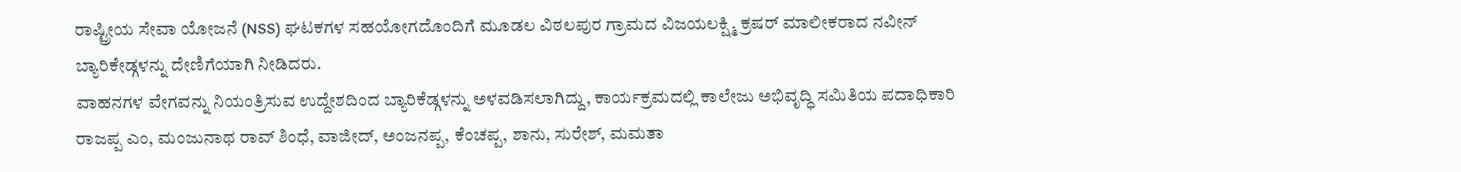ರಾಷ್ಟ್ರೀಯ ಸೇವಾ ಯೋಜನೆ (NSS) ಘಟಕಗಳ ಸಹಯೋಗದೊಂದಿಗೆ ಮೂಡಲ ವಿಠಲಪುರ ಗ್ರಾಮದ ವಿಜಯಲಕ್ಷ್ಮಿ ಕ್ರಷರ್ ಮಾಲೀಕರಾದ ನವೀನ್ ಬ್ಯಾರಿಕೇಡ್ಗಳನ್ನು ದೇಣಿಗೆಯಾಗಿ ನೀಡಿದರು.
ವಾಹನಗಳ ವೇಗವನ್ನು ನಿಯಂತ್ರಿಸುವ ಉದ್ದೇಶದಿಂದ ಬ್ಯಾರಿಕೆಡ್ಗಳನ್ನು ಅಳವಡಿಸಲಾಗಿದ್ದು, ಕಾರ್ಯಕ್ರಮದಲ್ಲಿ ಕಾಲೇಜು ಅಭಿವೃದ್ಧಿ ಸಮಿತಿಯ ಪದಾಧಿಕಾರಿ ರಾಜಪ್ಪ ಎಂ, ಮಂಜುನಾಥ ರಾವ್ ಶಿಂಧೆ, ವಾಜೀದ್, ಅಂಜನಪ್ಪ, ಕೆಂಚಪ್ಪ, ಶಾನು, ಸುರೇಶ್, ಮಮತಾ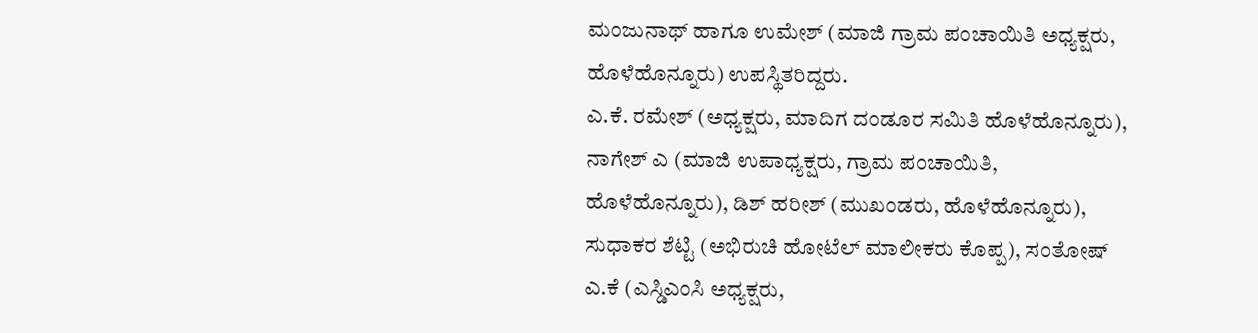ಮಂಜುನಾಥ್ ಹಾಗೂ ಉಮೇಶ್ (ಮಾಜಿ ಗ್ರಾಮ ಪಂಚಾಯಿತಿ ಅಧ್ಯಕ್ಷರು, ಹೊಳೆಹೊನ್ನೂರು) ಉಪಸ್ಥಿತರಿದ್ದರು.
ಎ.ಕೆ. ರಮೇಶ್ (ಅಧ್ಯಕ್ಷರು, ಮಾದಿಗ ದಂಡೂರ ಸಮಿತಿ ಹೊಳೆಹೊನ್ನೂರು), ನಾಗೇಶ್ ಎ (ಮಾಜಿ ಉಪಾಧ್ಯಕ್ಷರು, ಗ್ರಾಮ ಪಂಚಾಯಿತಿ, ಹೊಳೆಹೊನ್ನೂರು), ಡಿಶ್ ಹರೀಶ್ (ಮುಖಂಡರು, ಹೊಳೆಹೊನ್ನೂರು), ಸುಧಾಕರ ಶೆಟ್ಟಿ (ಅಭಿರುಚಿ ಹೋಟೆಲ್ ಮಾಲೀಕರು ಕೊಪ್ಪ), ಸಂತೋಷ್ ಎ.ಕೆ (ಎಸ್ಡಿಎಂಸಿ ಅಧ್ಯಕ್ಷರು,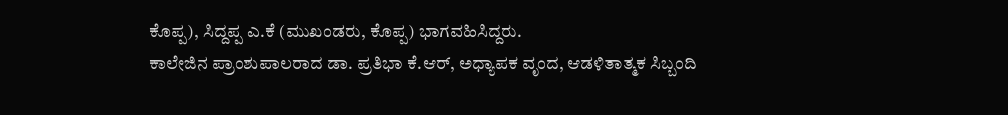ಕೊಪ್ಪ), ಸಿದ್ದಪ್ಪ ಎ.ಕೆ (ಮುಖಂಡರು, ಕೊಪ್ಪ) ಭಾಗವಹಿಸಿದ್ದರು.
ಕಾಲೇಜಿನ ಪ್ರಾಂಶುಪಾಲರಾದ ಡಾ. ಪ್ರತಿಭಾ ಕೆ.ಆರ್, ಅಧ್ಯಾಪಕ ವೃಂದ, ಆಡಳಿತಾತ್ಮಕ ಸಿಬ್ಬಂದಿ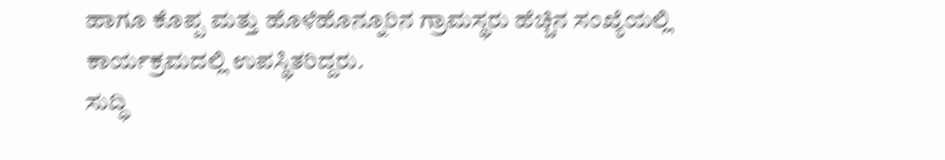ಹಾಗೂ ಕೊಪ್ಪ ಮತ್ತು ಹೊಳೆಹೊನ್ನೂರಿನ ಗ್ರಾಮಸ್ಥರು ಹೆಚ್ಚಿನ ಸಂಖ್ಯೆಯಲ್ಲಿ ಕಾರ್ಯಕ್ರಮದಲ್ಲಿ ಉಪಸ್ಥಿತರಿದ್ದರು.
ಸುದ್ಧಿ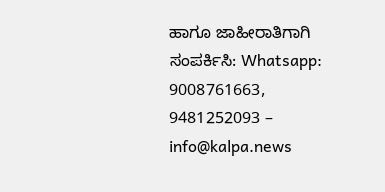ಹಾಗೂ ಜಾಹೀರಾತಿಗಾಗಿ ಸಂಪರ್ಕಿಸಿ: Whatsapp: 9008761663, 9481252093 – info@kalpa.news